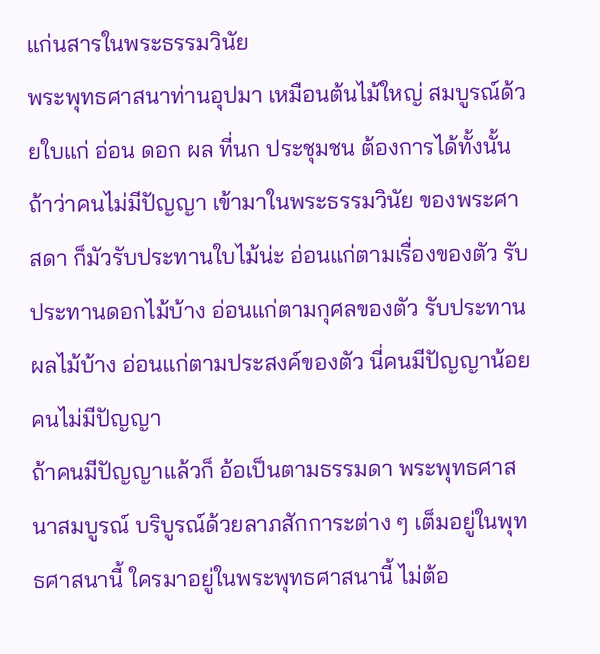แก่นสารในพระธรรมวินัย
พระพุทธศาสนาท่านอุปมา เหมือนต้นไม้ใหญ่ สมบูรณ์ด้วยใบแก่ อ่อน ดอก ผล ที่นก ประชุมชน ต้องการได้ทั้งนั้น
ถ้าว่าคนไม่มีปัญญา เข้ามาในพระธรรมวินัย ของพระศาสดา ก็มัวรับประทานใบไม้น่ะ อ่อนแก่ตามเรื่องของตัว รับประทานดอกไม้บ้าง อ่อนแก่ตามกุศลของตัว รับประทานผลไม้บ้าง อ่อนแก่ตามประสงค์ของตัว นี่คนมีปัญญาน้อย คนไม่มีปัญญา
ถ้าคนมีปัญญาแล้วก็ อ้อเป็นตามธรรมดา พระพุทธศาสนาสมบูรณ์ บริบูรณ์ด้วยลาภสักการะต่าง ๆ เต็มอยู่ในพุทธศาสนานี้ ใครมาอยู่ในพระพุทธศาสนานี้ ไม่ต้อ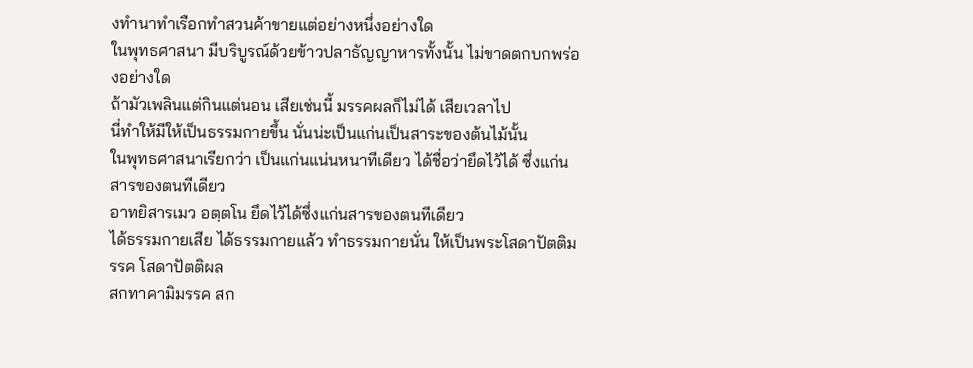งทำนาทำเรือกทำสวนค้าขายแต่อย่างหนึ่งอย่างใด
ในพุทธศาสนา มีบริบูรณ์ด้วยข้าวปลาธัญญาหารทั้งนั้น ไม่ขาดตกบกพร่องอย่างใด
ถ้ามัวเพลินแต่กินแต่นอน เสียเช่นนี้ มรรคผลก็ไม่ได้ เสียเวลาไป
นี่ทำให้มีให้เป็นธรรมกายขึ้น นั่นน่ะเป็นแก่นเป็นสาระของต้นไม้นั้น
ในพุทธศาสนาเรียกว่า เป็นแก่นแน่นหนาทีเดียว ได้ชื่อว่ายึดไว้ได้ ซึ่งแก่นสารของตนทีเดียว
อาทยิสารเมว อตฺตโน ยึดไว้ได้ซึ่งแก่นสารของตนทีเดียว
ได้ธรรมกายเสีย ได้ธรรมกายแล้ว ทำธรรมกายนั่น ให้เป็นพระโสดาปัตติมรรค โสดาปัตติผล
สกทาคามิมรรค สก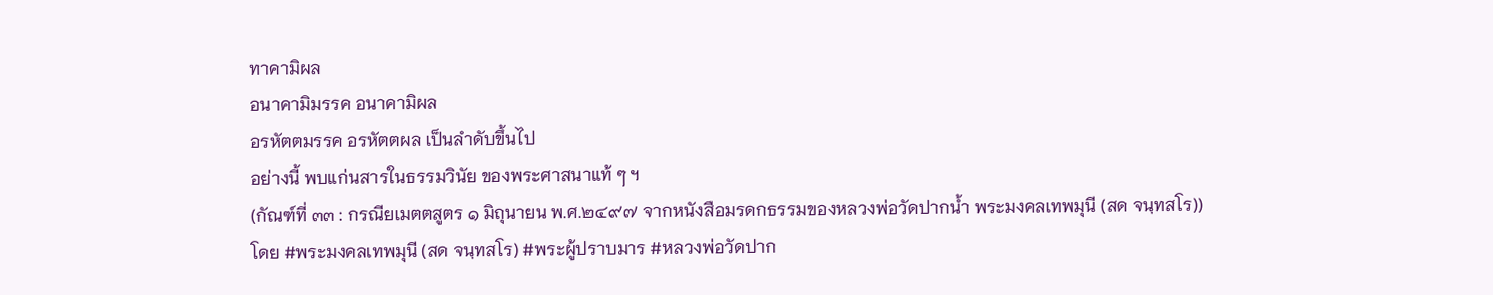ทาคามิผล
อนาคามิมรรค อนาคามิผล
อรหัตตมรรค อรหัตตผล เป็นลำดับขึ้นไป
อย่างนี้ พบแก่นสารในธรรมวินัย ของพระศาสนาแท้ ๆ ฯ
(กัณฑ์ที่ ๓๓ : กรณียเมตตสูตร ๑ มิถุนายน พ.ศ.๒๔๙๗ จากหนังสือมรดกธรรมของหลวงพ่อวัดปากน้ำ พระมงคลเทพมุนี (สด จนฺทสโร))
โดย #พระมงคลเทพมุนี (สด จนฺทสโร) #พระผู้ปราบมาร #หลวงพ่อวัดปาก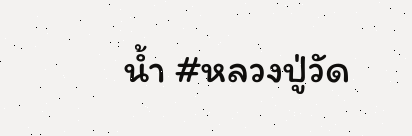น้ำ #หลวงปู่วัด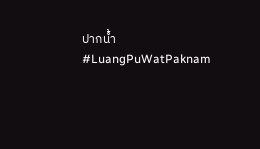ปากน้ำ #LuangPuWatPaknam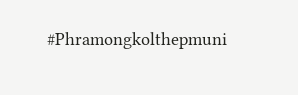#Phramongkolthepmuni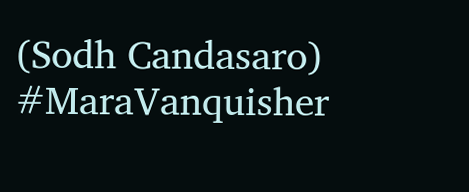(Sodh Candasaro) #MaraVanquisher